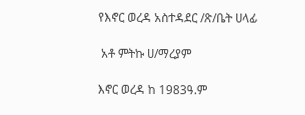የእኖር ወረዳ አስተዳደር /ጽ/ቤት ሀላፊ

 አቶ ምትኩ ሀ/ማረያም

እኖር ወረዳ ከ 1983ዓ.ም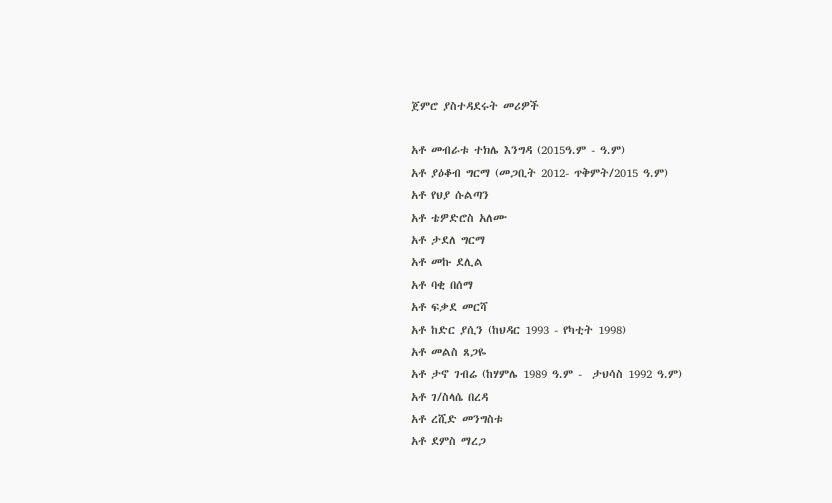ጀምሮ ያስተዳደሩት መሪዎች

አቶ መብራቱ ተክሌ እንግዳ (2015ዓ.ም - ዓ.ም)
አቶ ያዕቆብ ግርማ (መጋቢት 2012- ጥቅምት/2015 ዓ.ም)
አቶ የህያ ሱልጣን
አቶ ቴዎድሮስ አለሙ
አቶ ታደለ ግርማ
አቶ መኩ ደሊል
አቶ ባቂ በሰማ
አቶ ፍቃደ መርሻ
አቶ ከድር ያሲን (ከህዳር 1993 - የካቲት 1998)
አቶ መልስ ጸጋዬ
አቶ ታኖ ገብሬ (ከሃምሌ 1989 ዓ.ም -  ታህሳስ 1992 ዓ.ም)
አቶ ገ/ስላሴ በረዳ
አቶ ረሺድ መንግስቱ
አቶ ደምስ ማረጋ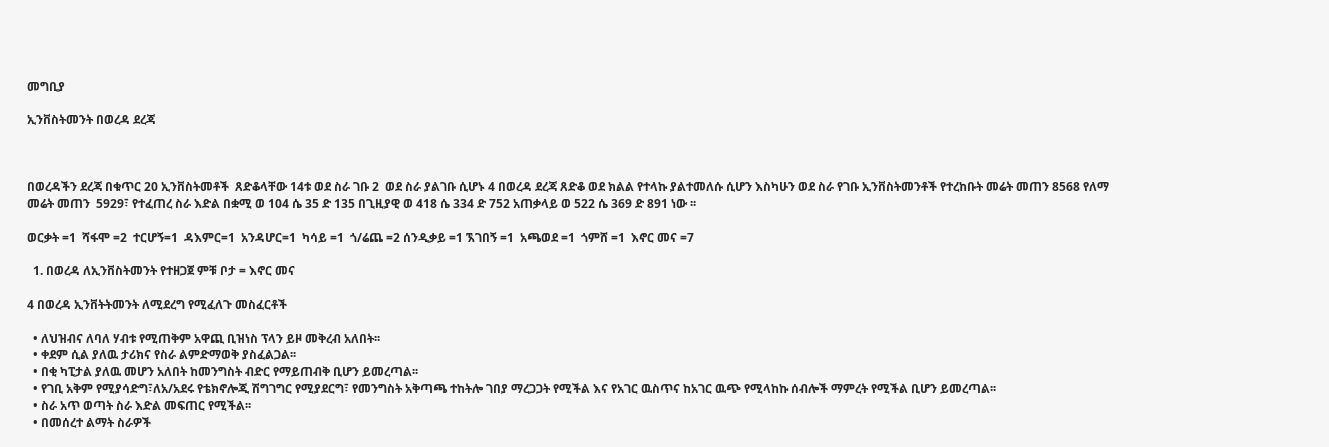መግቢያ

ኢንቨስትመንት በወረዳ ደረጃ



በወረዳችን ደረጃ በቁጥር 20 ኢንቨስትመቶች  ጸድቆላቸው 14ቱ ወደ ስራ ገቡ 2  ወደ ስራ ያልገቡ ሲሆኑ 4 በወረዳ ደረጃ ጸድቆ ወደ ክልል የተላኩ ያልተመለሱ ሲሆን እስካሁን ወደ ስራ የገቡ ኢንቨስትመንቶች የተረከቡት መሬት መጠን 8568 የለማ መሬት መጠን  5929፣ የተፈጠረ ስራ እድል በቋሚ ወ 104 ሴ 35 ድ 135 በጊዚያዊ ወ 418 ሴ 334 ድ 752 አጠቃላይ ወ 522 ሴ 369 ድ 891 ነው ፡፡

ወርቃት =1  ሻፋሞ =2  ተርሆኝ=1  ዳእምር=1  አንዳሆር=1  ካሳይ =1  ጎ/ሬጨ =2 ሰንዲቃይ =1 ኧገበኝ =1  አጫወደ =1  ጎምሸ =1  እኖር መና =7

  1. በወረዳ ለኢንቨስትመንት የተዘጋጀ ምቹ ቦታ = እኖር መና

4 በወረዳ ኢንቨትትመንት ለሚደረግ የሚፈለጉ መስፈርቶች

  • ለህዝብና ለባለ ሃብቱ የሚጠቅም አዋጪ ቢዝነስ ፕላን ይዞ መቅረብ አለበት፡፡
  • ቀደም ሲል ያለዉ ታሪክና የስራ ልምድማወቅ ያስፈልጋል፡፡
  • በቂ ካፒታል ያለዉ መሆን አለበት ከመንግስት ብድር የማይጠብቅ ቢሆን ይመረጣል፡፡
  • የገቢ አቅም የሚያሳድግ፣ለአ/አደሩ የቴክኖሎጂ ሽግገግር የሚያደርግ፣ የመንግስት አቅጣጫ ተከትሎ ገበያ ማረጋጋት የሚችል እና የአገር ዉስጥና ከአገር ዉጭ የሚላከኩ ሰብሎች ማምረት የሚችል ቢሆን ይመረጣል፡፡
  • ስራ አጥ ወጣት ስራ እድል መፍጠር የሚችል፡፡
  • በመሰረተ ልማት ስራዎች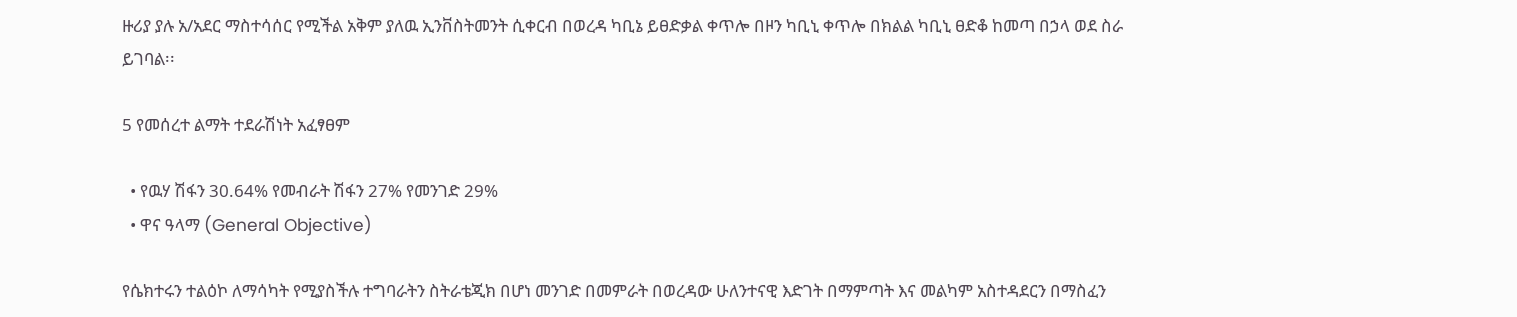ዙሪያ ያሉ አ/አደር ማስተሳሰር የሚችል አቅም ያለዉ ኢንቨስትመንት ሲቀርብ በወረዳ ካቢኔ ይፀድቃል ቀጥሎ በዞን ካቢኒ ቀጥሎ በክልል ካቢኒ ፀድቆ ከመጣ በኃላ ወደ ስራ ይገባል፡፡

5 የመሰረተ ልማት ተደራሽነት አፈፃፀም

  • የዉሃ ሽፋን 30.64% የመብራት ሽፋን 27% የመንገድ 29%
  • ዋና ዓላማ (General Objective)

የሴክተሩን ተልዕኮ ለማሳካት የሚያስችሉ ተግባራትን ስትራቴጂክ በሆነ መንገድ በመምራት በወረዳው ሁለንተናዊ እድገት በማምጣት እና መልካም አስተዳደርን በማስፈን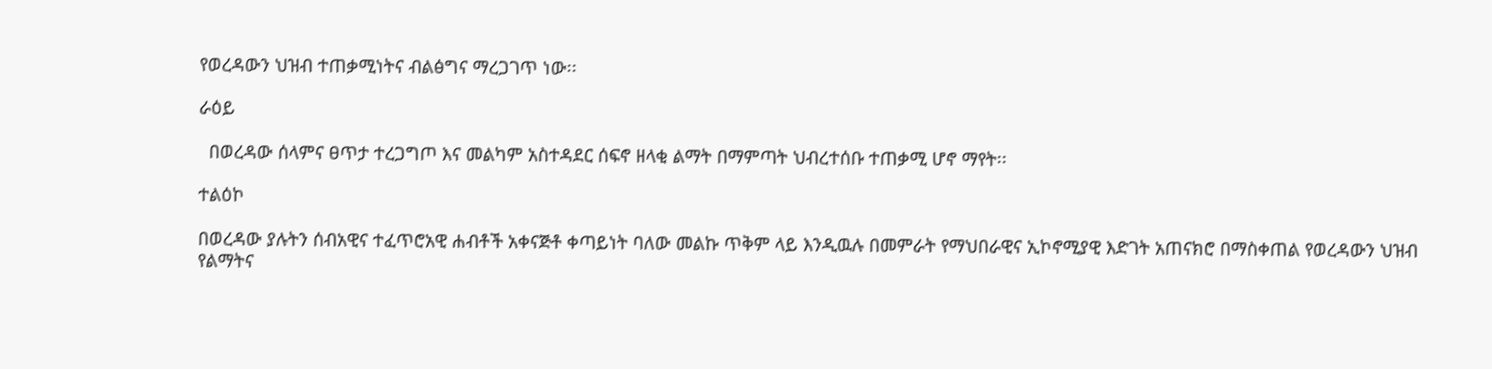የወረዳውን ህዝብ ተጠቃሚነትና ብልፅግና ማረጋገጥ ነው፡፡

ራዕይ

  በወረዳው ሰላምና ፀጥታ ተረጋግጦ እና መልካም አስተዳደር ሰፍኖ ዘላቂ ልማት በማምጣት ህብረተሰቡ ተጠቃሚ ሆኖ ማየት፡፡

ተልዕኮ

በወረዳው ያሉትን ሰብአዊና ተፈጥሮአዊ ሐብቶች አቀናጅቶ ቀጣይነት ባለው መልኩ ጥቅም ላይ እንዲዉሉ በመምራት የማህበራዊና ኢኮኖሚያዊ እድገት አጠናክሮ በማስቀጠል የወረዳውን ህዝብ የልማትና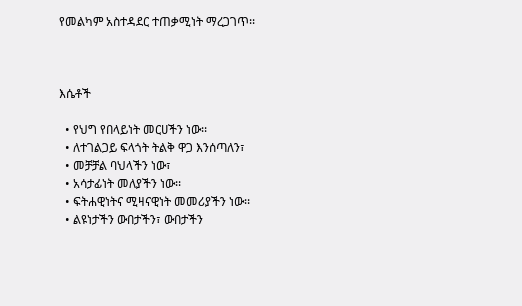የመልካም አስተዳደር ተጠቃሚነት ማረጋገጥ፡፡



እሴቶች

  • የህግ የበላይነት መርሀችን ነው፡፡
  • ለተገልጋይ ፍላጎት ትልቅ ዋጋ እንሰጣለን፣
  • መቻቻል ባህላችን ነው፣
  • አሳታፊነት መለያችን ነው፡፡
  • ፍትሐዊነትና ሚዛናዊነት መመሪያችን ነው፡፡
  • ልዩነታችን ውበታችን፣ ውበታችን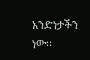አንድነታችን ነው፡፡